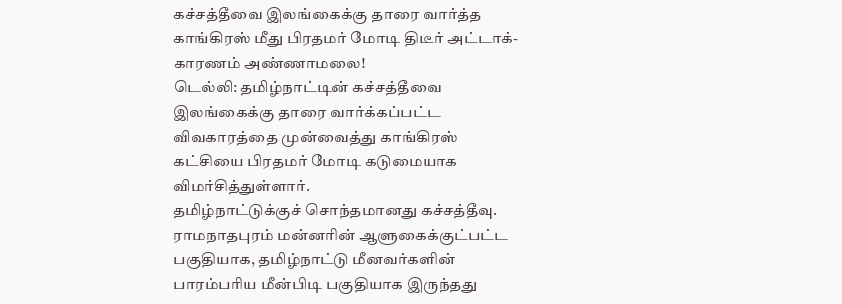கச்சத்தீவை இலங்கைக்கு தாரை வார்த்த காங்கிரஸ் மீது பிரதமர் மோடி திடீர் அட்டாக்- காரணம் அண்ணாமலை!
டெல்லி: தமிழ்நாட்டின் கச்சத்தீவை இலங்கைக்கு தாரை வார்க்கப்பட்ட விவகாரத்தை முன்வைத்து காங்கிரஸ் கட்சியை பிரதமர் மோடி கடுமையாக விமர்சித்துள்ளார்.
தமிழ்நாட்டுக்குச் சொந்தமானது கச்சத்தீவு. ராமநாதபுரம் மன்னரின் ஆளுகைக்குட்பட்ட பகுதியாக, தமிழ்நாட்டு மீனவர்களின் பாரம்பரிய மீன்பிடி பகுதியாக இருந்தது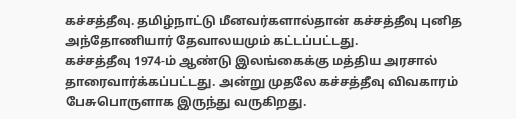கச்சத்தீவு. தமிழ்நாட்டு மீனவர்களால்தான் கச்சத்தீவு புனித அந்தோணியார் தேவாலயமும் கட்டப்பட்டது.
கச்சத்தீவு 1974-ம் ஆண்டு இலங்கைக்கு மத்திய அரசால் தாரைவார்க்கப்பட்டது. அன்று முதலே கச்சத்தீவு விவகாரம் பேசுபொருளாக இருந்து வருகிறது.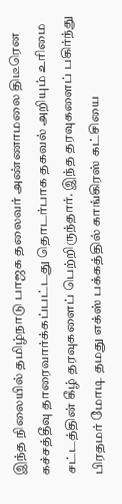இந்த நிலையில் தமிழ்நாடு பாஜக தலைவர் அண்ணாமலை திடீரென கச்சத்தீவு தாரைவார்க்கப்பட்டது தொடர்பாக தகவல் அறியும் உரிமை சட்டத்தின் கீழ் தரவுகளைப் பெற்றிருந்தார். இந்த தரவுகளைப் பகிர்ந்து பிரதமர் மோடி தமது எக்ஸ் பக்கத்தில் காங்கிரஸ் கட்சியை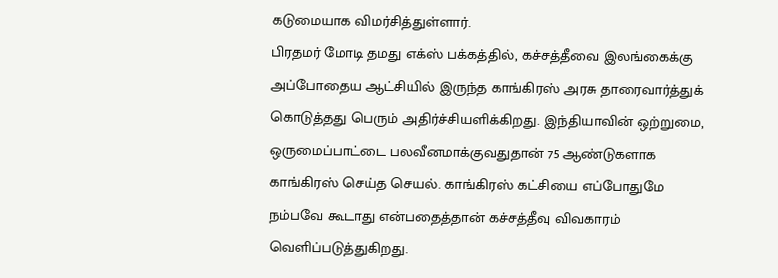கடுமையாக விமர்சித்துள்ளார்.
பிரதமர் மோடி தமது எக்ஸ் பக்கத்தில், கச்சத்தீவை இலங்கைக்கு அப்போதைய ஆட்சியில் இருந்த காங்கிரஸ் அரசு தாரைவார்த்துக் கொடுத்தது பெரும் அதிர்ச்சியளிக்கிறது. இந்தியாவின் ஒற்றுமை, ஒருமைப்பாட்டை பலவீனமாக்குவதுதான் 75 ஆண்டுகளாக காங்கிரஸ் செய்த செயல். காங்கிரஸ் கட்சியை எப்போதுமே நம்பவே கூடாது என்பதைத்தான் கச்சத்தீவு விவகாரம் வெளிப்படுத்துகிறது.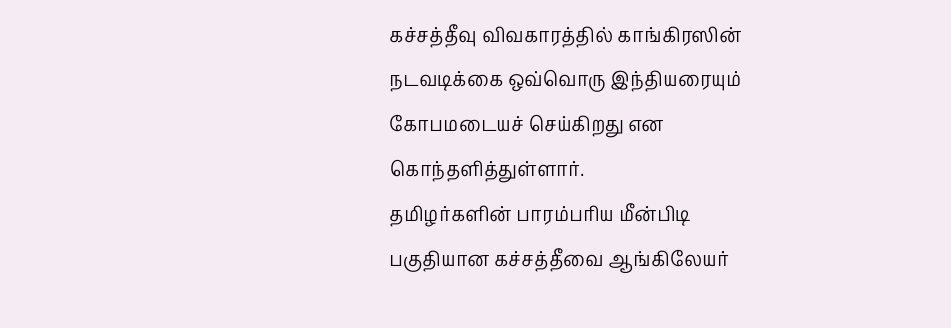கச்சத்தீவு விவகாரத்தில் காங்கிரஸின் நடவடிக்கை ஒவ்வொரு இந்தியரையும் கோபமடையச் செய்கிறது என கொந்தளித்துள்ளார்.
தமிழர்களின் பாரம்பரிய மீன்பிடி பகுதியான கச்சத்தீவை ஆங்கிலேயர்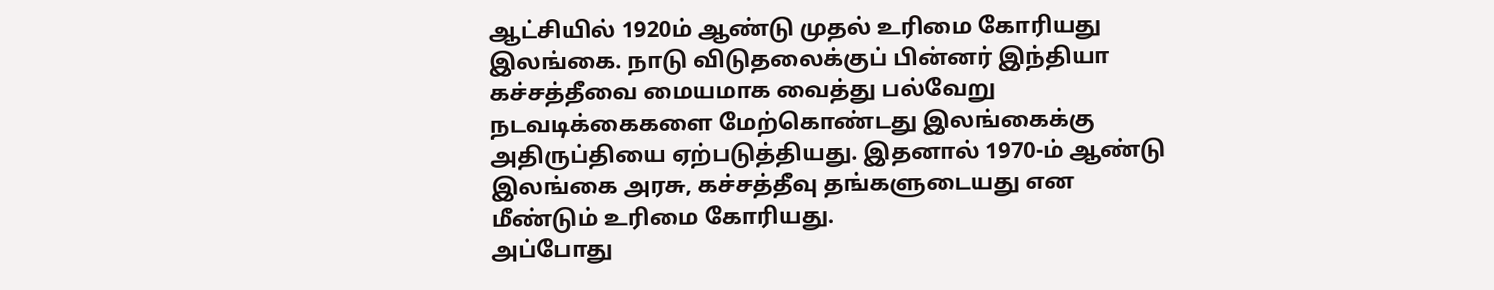ஆட்சியில் 1920ம் ஆண்டு முதல் உரிமை கோரியது இலங்கை. நாடு விடுதலைக்குப் பின்னர் இந்தியா கச்சத்தீவை மையமாக வைத்து பல்வேறு நடவடிக்கைகளை மேற்கொண்டது இலங்கைக்கு அதிருப்தியை ஏற்படுத்தியது. இதனால் 1970-ம் ஆண்டு இலங்கை அரசு, கச்சத்தீவு தங்களுடையது என மீண்டும் உரிமை கோரியது.
அப்போது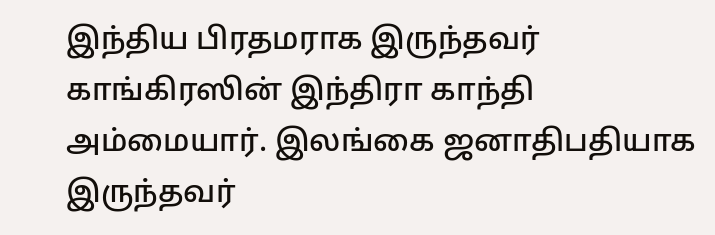இந்திய பிரதமராக இருந்தவர் காங்கிரஸின் இந்திரா காந்தி அம்மையார். இலங்கை ஜனாதிபதியாக இருந்தவர்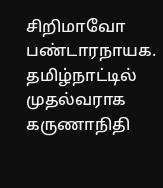சிறிமாவோ பண்டாரநாயக. தமிழ்நாட்டில் முதல்வராக கருணாநிதி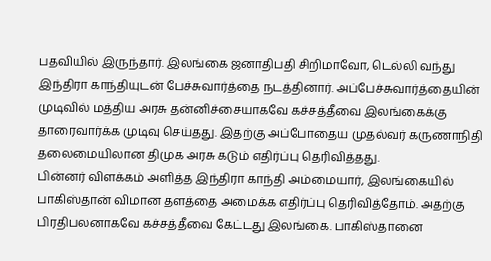பதவியில் இருந்தார். இலங்கை ஜனாதிபதி சிறிமாவோ, டெல்லி வந்து இந்திரா காந்தியுடன் பேச்சுவார்த்தை நடத்தினார். அப்பேச்சுவார்த்தையின் முடிவில் மத்திய அரசு தன்னிச்சையாகவே கச்சத்தீவை இலங்கைக்கு தாரைவார்க்க முடிவு செய்தது. இதற்கு அப்போதைய முதல்வர் கருணாநிதி தலைமையிலான திமுக அரசு கடும் எதிர்ப்பு தெரிவித்தது.
பின்னர் விளக்கம் அளித்த இந்திரா காந்தி அம்மையார், இலங்கையில் பாகிஸ்தான் விமான தளத்தை அமைக்க எதிர்ப்பு தெரிவித்தோம். அதற்கு பிரதிபலனாகவே கச்சத்தீவை கேட்டது இலங்கை. பாகிஸ்தானை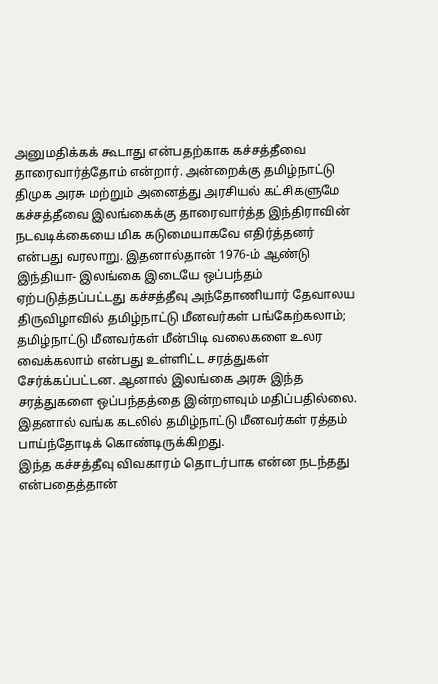அனுமதிக்கக் கூடாது என்பதற்காக கச்சத்தீவை தாரைவார்த்தோம் என்றார். அன்றைக்கு தமிழ்நாட்டு திமுக அரசு மற்றும் அனைத்து அரசியல் கட்சிகளுமே கச்சத்தீவை இலங்கைக்கு தாரைவார்த்த இந்திராவின் நடவடிக்கையை மிக கடுமையாகவே எதிர்த்தனர் என்பது வரலாறு. இதனால்தான் 1976-ம் ஆண்டு இந்தியா- இலங்கை இடையே ஒப்பந்தம் ஏற்படுத்தப்பட்டது கச்சத்தீவு அந்தோணியார் தேவாலய திருவிழாவில் தமிழ்நாட்டு மீனவர்கள் பங்கேற்கலாம்; தமிழ்நாட்டு மீனவர்கள் மீன்பிடி வலைகளை உலர வைக்கலாம் என்பது உள்ளிட்ட சரத்துகள் சேர்க்கப்பட்டன. ஆனால் இலங்கை அரசு இந்த சரத்துகளை ஒப்பந்தத்தை இன்றளவும் மதிப்பதில்லை. இதனால் வங்க கடலில் தமிழ்நாட்டு மீனவர்கள் ரத்தம் பாய்ந்தோடிக் கொண்டிருக்கிறது.
இந்த கச்சத்தீவு விவகாரம் தொடர்பாக என்ன நடந்தது என்பதைத்தான்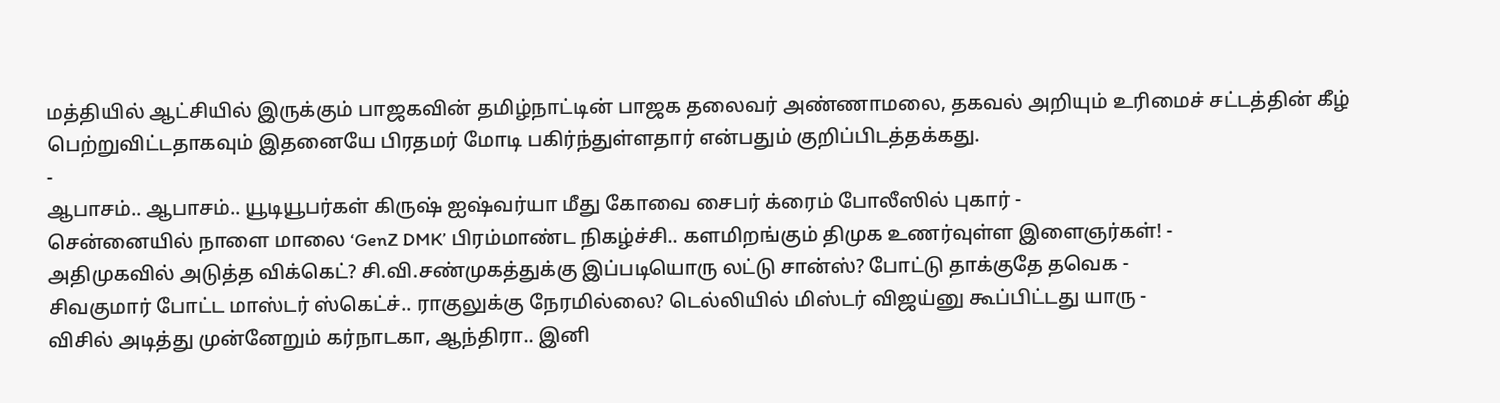மத்தியில் ஆட்சியில் இருக்கும் பாஜகவின் தமிழ்நாட்டின் பாஜக தலைவர் அண்ணாமலை, தகவல் அறியும் உரிமைச் சட்டத்தின் கீழ் பெற்றுவிட்டதாகவும் இதனையே பிரதமர் மோடி பகிர்ந்துள்ளதார் என்பதும் குறிப்பிடத்தக்கது.
-
ஆபாசம்.. ஆபாசம்.. யூடியூபர்கள் கிருஷ் ஐஷ்வர்யா மீது கோவை சைபர் க்ரைம் போலீஸில் புகார் -
சென்னையில் நாளை மாலை ‘GenZ DMK’ பிரம்மாண்ட நிகழ்ச்சி.. களமிறங்கும் திமுக உணர்வுள்ள இளைஞர்கள்! -
அதிமுகவில் அடுத்த விக்கெட்? சி.வி.சண்முகத்துக்கு இப்படியொரு லட்டு சான்ஸ்? போட்டு தாக்குதே தவெக -
சிவகுமார் போட்ட மாஸ்டர் ஸ்கெட்ச்.. ராகுலுக்கு நேரமில்லை? டெல்லியில் மிஸ்டர் விஜய்னு கூப்பிட்டது யாரு -
விசில் அடித்து முன்னேறும் கர்நாடகா, ஆந்திரா.. இனி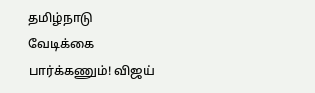தமிழ்நாடு வேடிக்கை பார்க்கணும்! விஜய்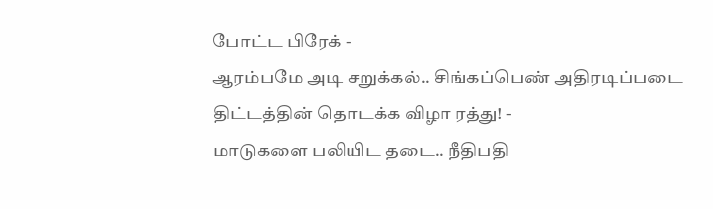போட்ட பிரேக் -
ஆரம்பமே அடி சறுக்கல்.. சிங்கப்பெண் அதிரடிப்படை திட்டத்தின் தொடக்க விழா ரத்து! -
மாடுகளை பலியிட தடை.. நீதிபதி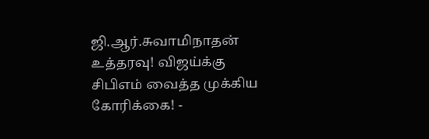ஜி.ஆர்.சுவாமிநாதன் உத்தரவு! விஜய்க்கு சிபிஎம் வைத்த முக்கிய கோரிக்கை! -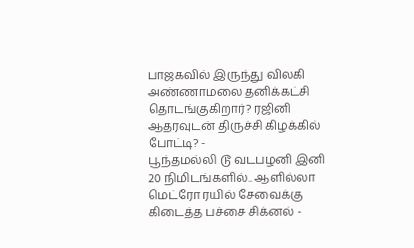பாஜகவில் இருந்து விலகி அண்ணாமலை தனிக்கட்சி தொடங்குகிறார்? ரஜினி ஆதரவுடன் திருச்சி கிழக்கில் போட்டி? -
பூந்தமல்லி டூ வடபழனி இனி 20 நிமிடங்களில்.. ஆளில்லா மெட்ரோ ரயில் சேவைக்கு கிடைத்த பச்சை சிக்னல் -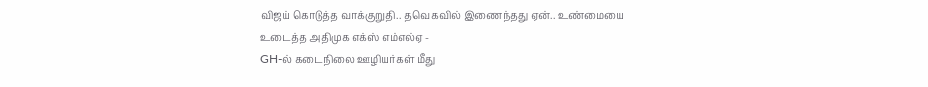விஜய் கொடுத்த வாக்குறுதி.. தவெகவில் இணைந்தது ஏன்.. உண்மையை உடைத்த அதிமுக எக்ஸ் எம்எல்ஏ -
GH-ல் கடைநிலை ஊழியர்கள் மீது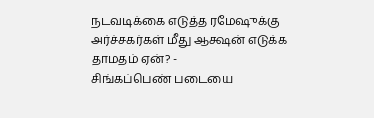நடவடிக்கை எடுத்த ரமேஷுக்கு அர்ச்சகர்கள் மீது ஆக்ஷன் எடுக்க தாமதம் ஏன்? -
சிங்கப்பெண் படையை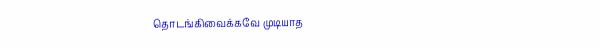தொடங்கிவைக்கவே முடியாத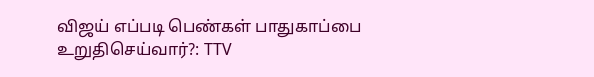விஜய் எப்படி பெண்கள் பாதுகாப்பை உறுதிசெய்வார்?: TTV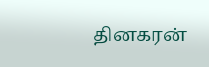தினகரன்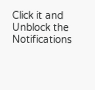Click it and Unblock the Notifications